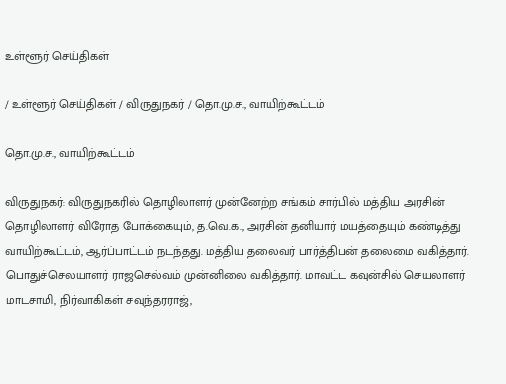உள்ளூர் செய்திகள்

/ உள்ளூர் செய்திகள் / விருதுநகர் / தொ.மு.ச., வாயிற்கூட்டம்

தொ.மு.ச., வாயிற்கூட்டம்

விருதுநகர்: விருதுநகரில் தொழிலாளர் முன்னேற்ற சங்கம் சார்பில் மத்திய அரசின் தொழிலாளர் விரோத போக்கையும், த.வெ.க., அரசின் தனியார் மயத்தையும் கண்டித்து வாயிற்கூட்டம், ஆர்ப்பாட்டம் நடந்தது. மத்திய தலைவர் பார்த்திபன் தலைமை வகித்தார். பொதுச்செலயாளர் ராஜசெல்வம் முன்னிலை வகித்தார். மாவட்ட கவுன்சில் செயலாளர் மாடசாமி, நிர்வாகிகள் சவுந்தரராஜ்,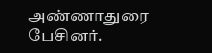அண்ணாதுரை பேசினர்.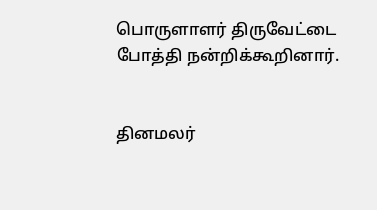பொருளாளர் திருவேட்டை போத்தி நன்றிக்கூறினார்.


தினமலர்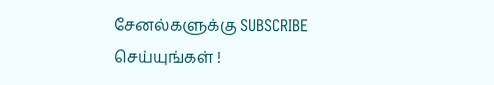சேனல்களுக்கு SUBSCRIBE செய்யுங்கள் !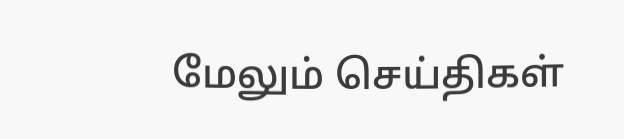மேலும் செய்திகள்